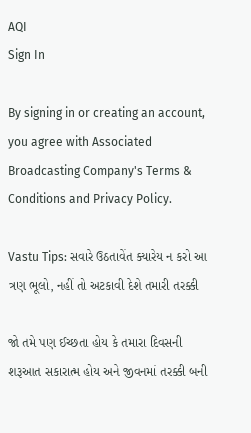AQI
Sign In

By signing in or creating an account, you agree with Associated Broadcasting Company's Terms & Conditions and Privacy Policy.

Vastu Tips: સવારે ઉઠતાવેંત ક્યારેય ન કરો આ ત્રણ ભૂલો, નહીં તો અટકાવી દેશે તમારી તરક્કી

જો તમે પણ ઈચ્છતા હોય કે તમારા દિવસની શરૂઆત સકારાત્મ હોય અને જીવનમાં તરક્કી બની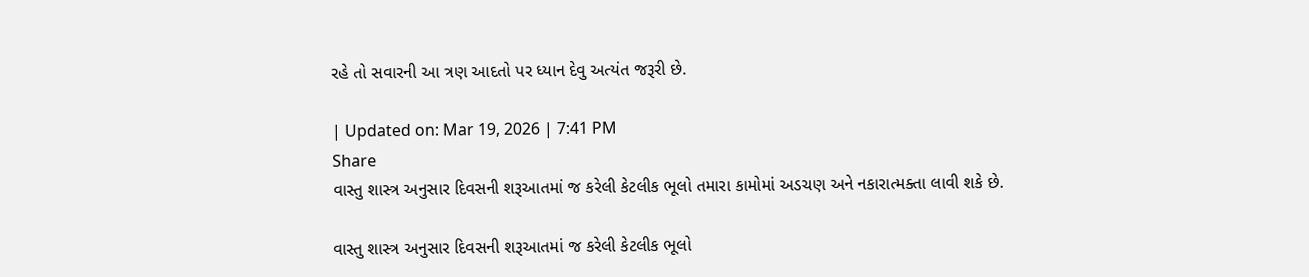રહે તો સવારની આ ત્રણ આદતો પર ધ્યાન દેવુ અત્યંત જરૂરી છે.

| Updated on: Mar 19, 2026 | 7:41 PM
Share
વાસ્તુ શાસ્ત્ર અનુસાર દિવસની શરૂઆતમાં જ કરેલી કેટલીક ભૂલો તમારા કામોમાં અડચણ અને નકારાત્મક્તા લાવી શકે છે.

વાસ્તુ શાસ્ત્ર અનુસાર દિવસની શરૂઆતમાં જ કરેલી કેટલીક ભૂલો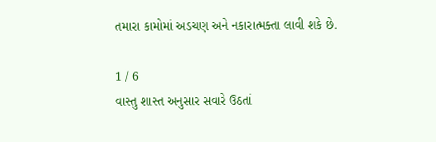તમારા કામોમાં અડચણ અને નકારાત્મક્તા લાવી શકે છે.

1 / 6
વાસ્તુ શાસ્ત અનુસાર સવારે ઉઠતાં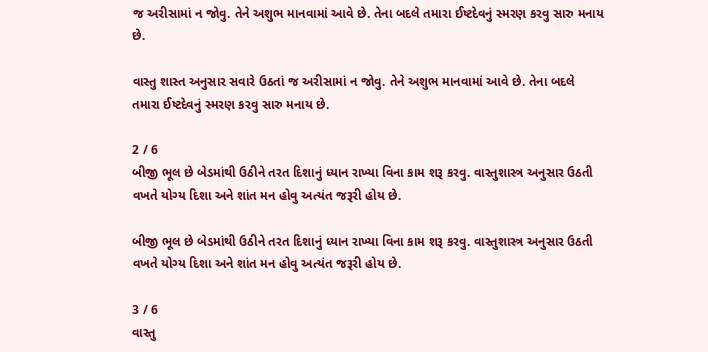જ અરીસામાં ન જોવુ. તેને અશુભ માનવામાં આવે છે. તેના બદલે તમારા ઈષ્ટદેવનું સ્મરણ કરવુ સારુ મનાય છે.

વાસ્તુ શાસ્ત અનુસાર સવારે ઉઠતાં જ અરીસામાં ન જોવુ. તેને અશુભ માનવામાં આવે છે. તેના બદલે તમારા ઈષ્ટદેવનું સ્મરણ કરવુ સારુ મનાય છે.

2 / 6
બીજી ભૂલ છે બેડમાંથી ઉઠીને તરત દિશાનું ધ્યાન રાખ્યા વિના કામ શરૂ કરવુ. વાસ્તુશાસ્ત્ર અનુસાર ઉઠતી વખતે યોગ્ય દિશા અને શાંત મન હોવુ અત્યંત જરૂરી હોય છે.

બીજી ભૂલ છે બેડમાંથી ઉઠીને તરત દિશાનું ધ્યાન રાખ્યા વિના કામ શરૂ કરવુ. વાસ્તુશાસ્ત્ર અનુસાર ઉઠતી વખતે યોગ્ય દિશા અને શાંત મન હોવુ અત્યંત જરૂરી હોય છે.

3 / 6
વાસ્તુ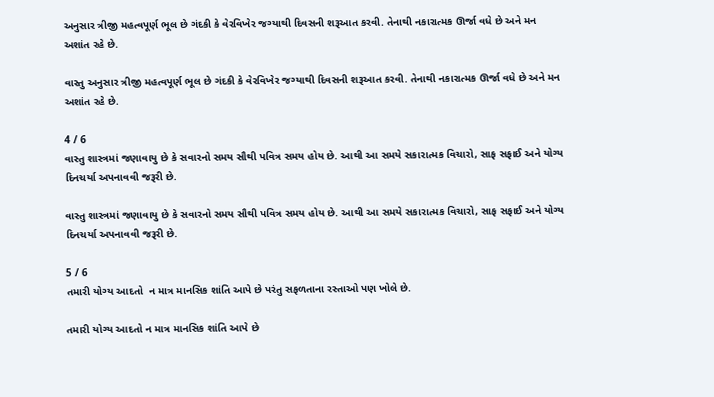અનુસાર ત્રીજી મહત્વપૂર્ણ ભૂલ છે ગંદકી કે વેરવિખેર જગ્યાથી દિવસની શરૂઆત કરવી. તેનાથી નકારાત્મક ઊર્જા વધે છે અને મન અશાંત રહે છે.

વાસ્તુ અનુસાર ત્રીજી મહત્વપૂર્ણ ભૂલ છે ગંદકી કે વેરવિખેર જગ્યાથી દિવસની શરૂઆત કરવી. તેનાથી નકારાત્મક ઊર્જા વધે છે અને મન અશાંત રહે છે.

4 / 6
વાસ્તુ શાસ્ત્રમાં જણાવાયુ છે કે સવારનો સમય સૌથી પવિત્ર સમય હોય છે. આથી આ સમયે સકારાત્મક વિચારો, સાફ સફાઈ અને યોગ્ય દિનચર્યા અપનાવવી જરૂરી છે.

વાસ્તુ શાસ્ત્રમાં જણાવાયુ છે કે સવારનો સમય સૌથી પવિત્ર સમય હોય છે. આથી આ સમયે સકારાત્મક વિચારો, સાફ સફાઈ અને યોગ્ય દિનચર્યા અપનાવવી જરૂરી છે.

5 / 6
તમારી યોગ્ય આદતો  ન માત્ર માનસિક શાંતિ આપે છે પરંતુ સફળતાના રસ્તાઓ પણ ખોલે છે.

તમારી યોગ્ય આદતો ન માત્ર માનસિક શાંતિ આપે છે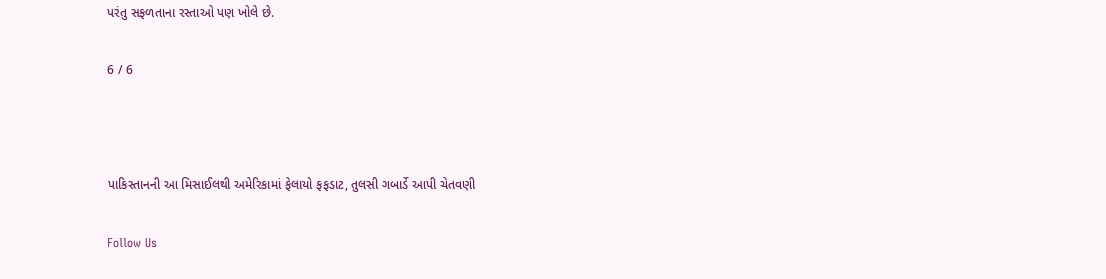પરંતુ સફળતાના રસ્તાઓ પણ ખોલે છે.

6 / 6



પાકિસ્તાનની આ મિસાઈલથી અમેરિકામાં ફેલાયો ફફડાટ, તુલસી ગબાર્ડે આપી ચેતવણી

Follow Us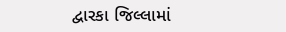દ્વારકા જિલ્લામાં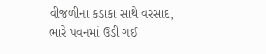વીજળીના કડાકા સાથે વરસાદ, ભારે પવનમાં ઉડી ગઈ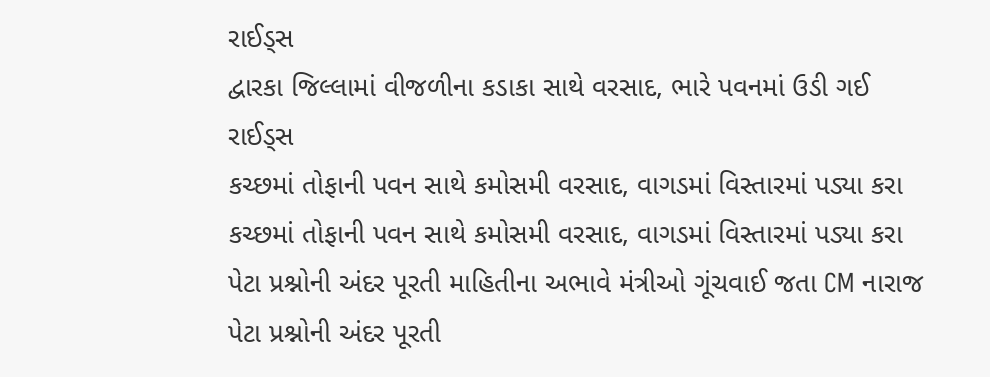રાઈડ્સ
દ્વારકા જિલ્લામાં વીજળીના કડાકા સાથે વરસાદ, ભારે પવનમાં ઉડી ગઈ રાઈડ્સ
કચ્છમાં તોફાની પવન સાથે કમોસમી વરસાદ, વાગડમાં વિસ્તારમાં પડ્યા કરા
કચ્છમાં તોફાની પવન સાથે કમોસમી વરસાદ, વાગડમાં વિસ્તારમાં પડ્યા કરા
પેટા પ્રશ્નોની અંદર પૂરતી માહિતીના અભાવે મંત્રીઓ ગૂંચવાઈ જતા CM નારાજ
પેટા પ્રશ્નોની અંદર પૂરતી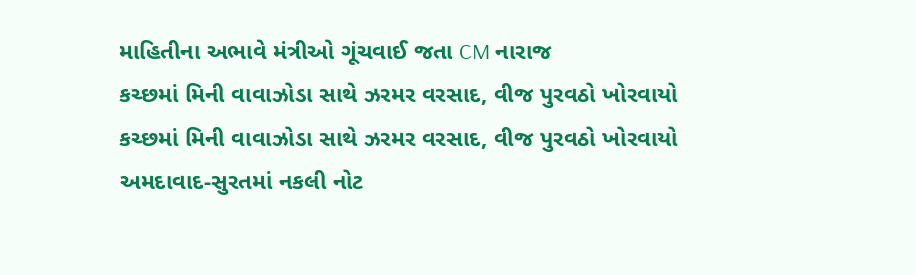માહિતીના અભાવે મંત્રીઓ ગૂંચવાઈ જતા CM નારાજ
કચ્છમાં મિની વાવાઝોડા સાથે ઝરમર વરસાદ, વીજ પુરવઠો ખોરવાયો
કચ્છમાં મિની વાવાઝોડા સાથે ઝરમર વરસાદ, વીજ પુરવઠો ખોરવાયો
અમદાવાદ-સુરતમાં નકલી નોટ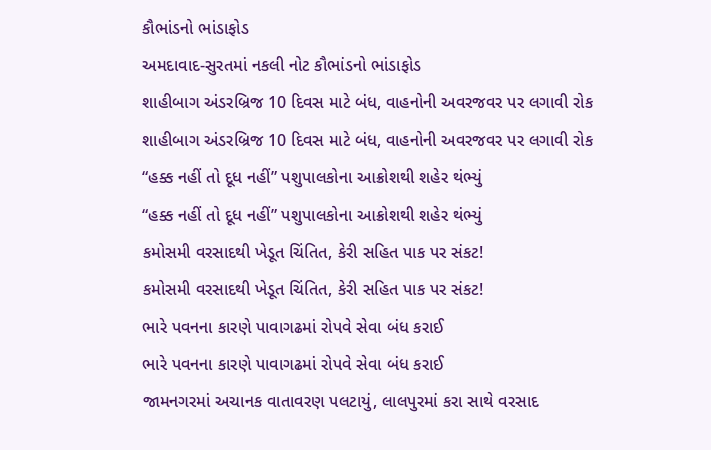કૌભાંડનો ભાંડાફોડ
અમદાવાદ-સુરતમાં નકલી નોટ કૌભાંડનો ભાંડાફોડ
શાહીબાગ અંડરબ્રિજ 10 દિવસ માટે બંધ, વાહનોની અવરજવર પર લગાવી રોક
શાહીબાગ અંડરબ્રિજ 10 દિવસ માટે બંધ, વાહનોની અવરજવર પર લગાવી રોક
“હક્ક નહીં તો દૂધ નહીં” પશુપાલકોના આક્રોશથી શહેર થંભ્યું
“હક્ક નહીં તો દૂધ નહીં” પશુપાલકોના આક્રોશથી શહેર થંભ્યું
કમોસમી વરસાદથી ખેડૂત ચિંતિત, કેરી સહિત પાક પર સંકટ!
કમોસમી વરસાદથી ખેડૂત ચિંતિત, કેરી સહિત પાક પર સંકટ!
ભારે પવનના કારણે પાવાગઢમાં રોપવે સેવા બંધ કરાઈ
ભારે પવનના કારણે પાવાગઢમાં રોપવે સેવા બંધ કરાઈ
જામનગરમાં અચાનક વાતાવરણ પલટાયું, લાલપુરમાં કરા સાથે વરસાદ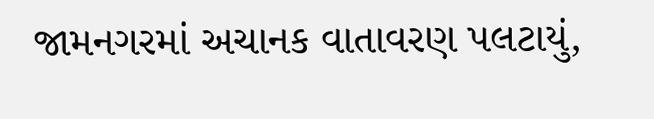જામનગરમાં અચાનક વાતાવરણ પલટાયું,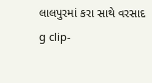લાલપુરમાં કરા સાથે વરસાદ
g clip-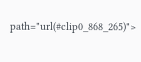path="url(#clip0_868_265)">